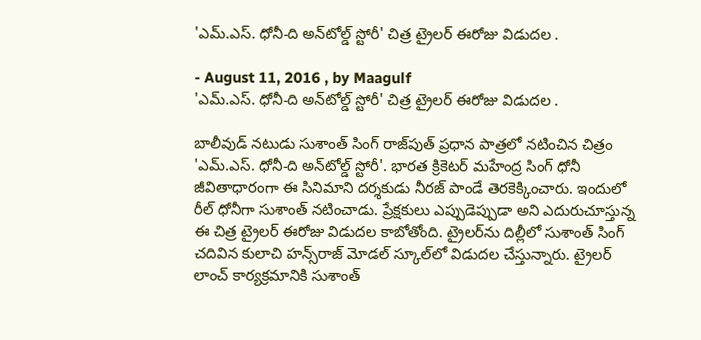'ఎమ్‌.ఎస్‌. ధోనీ-ది అన్‌టోల్డ్‌ స్టోరీ' చిత్ర ట్రైలర్‌ ఈరోజు విడుదల .

- August 11, 2016 , by Maagulf
'ఎమ్‌.ఎస్‌. ధోనీ-ది అన్‌టోల్డ్‌ స్టోరీ' చిత్ర ట్రైలర్‌ ఈరోజు విడుదల .

బాలీవుడ్‌ నటుడు సుశాంత్‌ సింగ్‌ రాజ్‌పుత్‌ ప్రధాన పాత్రలో నటించిన చిత్రం 'ఎమ్‌.ఎస్‌. ధోనీ-ది అన్‌టోల్డ్‌ స్టోరీ'. భారత క్రికెటర్‌ మహేంద్ర సింగ్‌ ధోనీ జీవితాధారంగా ఈ సినిమాని దర్శకుడు నీరజ్‌ పాండే తెరకెక్కించారు. ఇందులో రీల్‌ ధోనీగా సుశాంత్‌ నటించాడు. ప్రేక్షకులు ఎప్పుడెప్పుడా అని ఎదురుచూస్తున్న ఈ చిత్ర ట్రైలర్‌ ఈరోజు విడుదల కాబోతోంది. ట్రైలర్‌ను దిల్లీలో సుశాంత్‌ సింగ్‌ చదివిన కులాచి హన్స్‌రాజ్‌ మోడల్‌ స్కూల్‌లో విడుదల చేస్తున్నారు. ట్రైలర్‌ లాంచ్‌ కార్యక్రమానికి సుశాంత్‌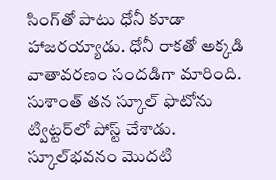సింగ్‌తో పాటు ధోనీ కూడా హాజరయ్యాడు. ధోనీ రాకతో అక్కడి వాతావరణం సందడిగా మారింది.
సుశాంత్‌ తన స్కూల్‌ ఫొటోను ట్విట్టర్‌లో పోస్ట్‌ చేశాడు. స్కూల్‌భవనం మొదటి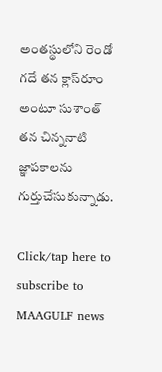అంతస్థులోని రెండో గదే తన క్లాస్‌రూం అంటూ సుశాంత్‌ తన చిన్ననాటి జ్ఞాపకాలను గుర్తుచేసుకున్నాడు.

Click/tap here to subscribe to MAAGULF news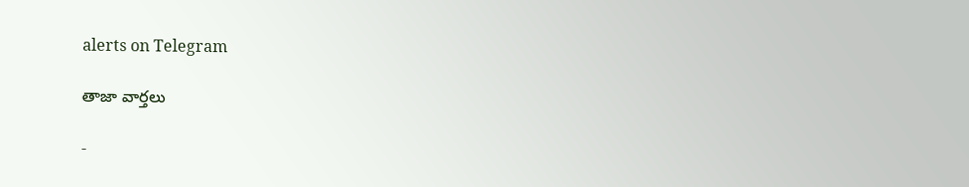alerts on Telegram

తాజా వార్తలు

-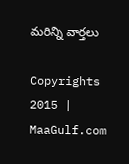మరిన్ని వార్తలు

Copyrights 2015 | MaaGulf.com